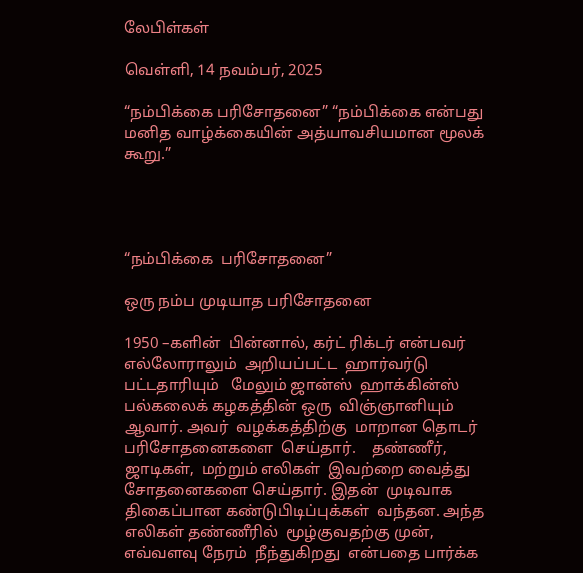லேபிள்கள்

வெள்ளி, 14 நவம்பர், 2025

“நம்பிக்கை பரிசோதனை” “நம்பிக்கை என்பது மனித வாழ்க்கையின் அத்யாவசியமான மூலக் கூறு.”




“நம்பிக்கை  பரிசோதனை”

ஒரு நம்ப முடியாத பரிசோதனை

1950 –களின்  பின்னால், கர்ட் ரிக்டர் என்பவர்  எல்லோராலும்  அறியப்பட்ட  ஹார்வர்டு  பட்டதாரியும்   மேலும் ஜான்ஸ்  ஹாக்கின்ஸ்  பல்கலைக் கழகத்தின் ஒரு  விஞ்ஞானியும்  ஆவார். அவர்  வழக்கத்திற்கு  மாறான தொடர் பரிசோதனைகளை  செய்தார்.    தண்ணீர், ஜாடிகள்,  மற்றும் எலிகள்  இவற்றை வைத்து  சோதனைகளை செய்தார். இதன்  முடிவாக  திகைப்பான கண்டுபிடிப்புக்கள்  வந்தன. அந்த  எலிகள் தண்ணீரில்  மூழ்குவதற்கு முன்,   எவ்வளவு நேரம்  நீந்துகிறது  என்பதை பார்க்க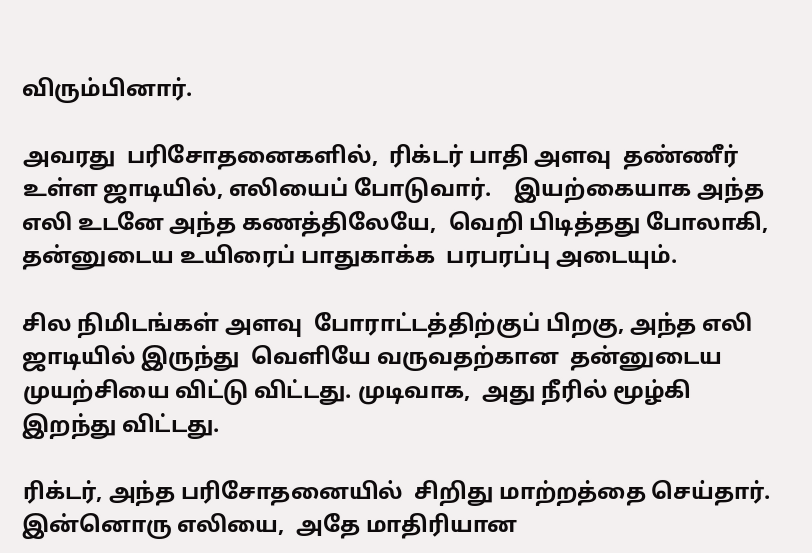விரும்பினார்.

அவரது  பரிசோதனைகளில்,  ரிக்டர் பாதி அளவு  தண்ணீர் உள்ள ஜாடியில், எலியைப் போடுவார்.    இயற்கையாக அந்த எலி உடனே அந்த கணத்திலேயே,  வெறி பிடித்தது போலாகி,  தன்னுடைய உயிரைப் பாதுகாக்க  பரபரப்பு அடையும்.

சில நிமிடங்கள் அளவு  போராட்டத்திற்குப் பிறகு, அந்த எலி  ஜாடியில் இருந்து  வெளியே வருவதற்கான  தன்னுடைய முயற்சியை விட்டு விட்டது. முடிவாக,  அது நீரில் மூழ்கி  இறந்து விட்டது.

ரிக்டர், அந்த பரிசோதனையில்  சிறிது மாற்றத்தை செய்தார்.    இன்னொரு எலியை,  அதே மாதிரியான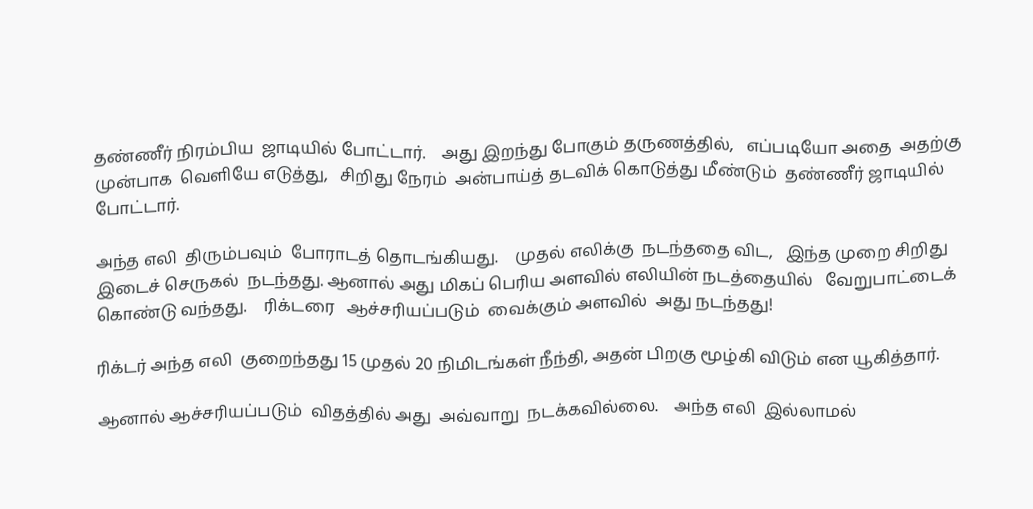தண்ணீர் நிரம்பிய  ஜாடியில் போட்டார்.    அது இறந்து போகும் தருணத்தில்,   எப்படியோ அதை  அதற்கு முன்பாக  வெளியே எடுத்து,   சிறிது நேரம்  அன்பாய்த் தடவிக் கொடுத்து மீண்டும்  தண்ணீர் ஜாடியில்  போட்டார்.

அந்த எலி  திரும்பவும்  போராடத் தொடங்கியது.    முதல் எலிக்கு  நடந்ததை விட,   இந்த முறை சிறிது  இடைச் செருகல்  நடந்தது. ஆனால் அது மிகப் பெரிய அளவில் எலியின் நடத்தையில்   வேறுபாட்டைக் கொண்டு வந்தது.    ரிக்டரை   ஆச்சரியப்படும்  வைக்கும் அளவில்  அது நடந்தது!

ரிக்டர் அந்த எலி  குறைந்தது 15 முதல் 20 நிமிடங்கள் நீந்தி, அதன் பிறகு மூழ்கி விடும் என யூகித்தார்.

ஆனால் ஆச்சரியப்படும்  விதத்தில் அது  அவ்வாறு  நடக்கவில்லை.    அந்த எலி  இல்லாமல்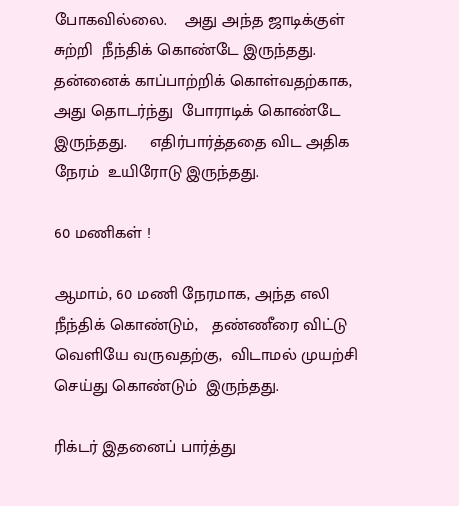போகவில்லை.    அது அந்த ஜாடிக்குள் சுற்றி  நீந்திக் கொண்டே இருந்தது.    தன்னைக் காப்பாற்றிக் கொள்வதற்காக,  அது தொடர்ந்து  போராடிக் கொண்டே இருந்தது.     எதிர்பார்த்ததை விட அதிக நேரம்  உயிரோடு இருந்தது.

60 மணிகள் !

ஆமாம், 60 மணி நேரமாக, அந்த எலி  நீந்திக் கொண்டும்,   தண்ணீரை விட்டு வெளியே வருவதற்கு,  விடாமல் முயற்சி செய்து கொண்டும்  இருந்தது.

ரிக்டர் இதனைப் பார்த்து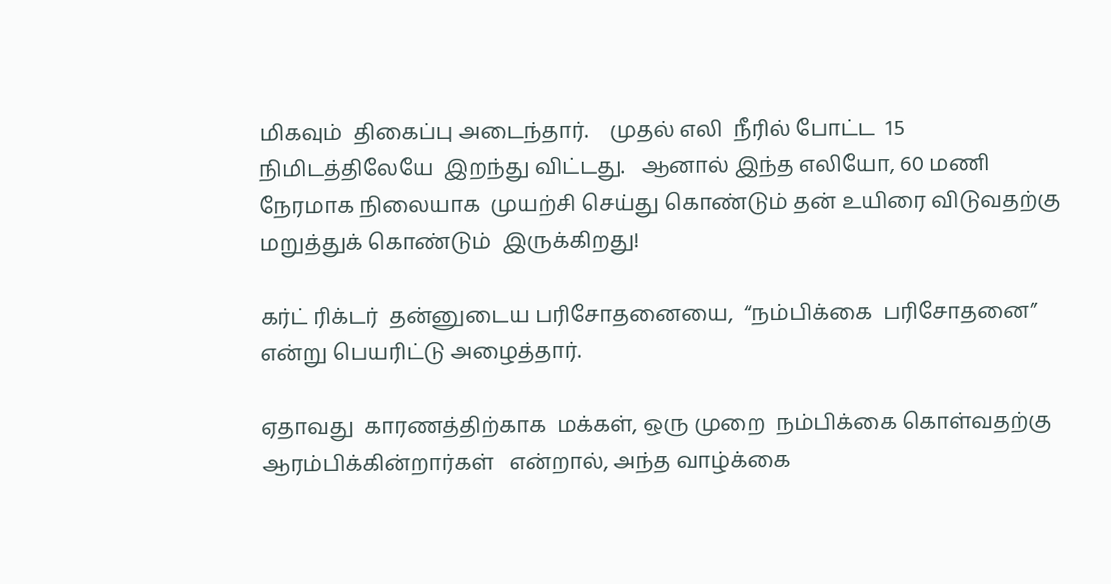மிகவும்  திகைப்பு அடைந்தார்.    முதல் எலி  நீரில் போட்ட  15  நிமிடத்திலேயே  இறந்து விட்டது.   ஆனால் இந்த எலியோ, 60 மணி நேரமாக நிலையாக  முயற்சி செய்து கொண்டும் தன் உயிரை விடுவதற்கு  மறுத்துக் கொண்டும்  இருக்கிறது!

கர்ட் ரிக்டர்  தன்னுடைய பரிசோதனையை,  “நம்பிக்கை  பரிசோதனை”  என்று பெயரிட்டு அழைத்தார்.

ஏதாவது  காரணத்திற்காக  மக்கள், ஒரு முறை  நம்பிக்கை கொள்வதற்கு  ஆரம்பிக்கின்றார்கள்   என்றால், அந்த வாழ்க்கை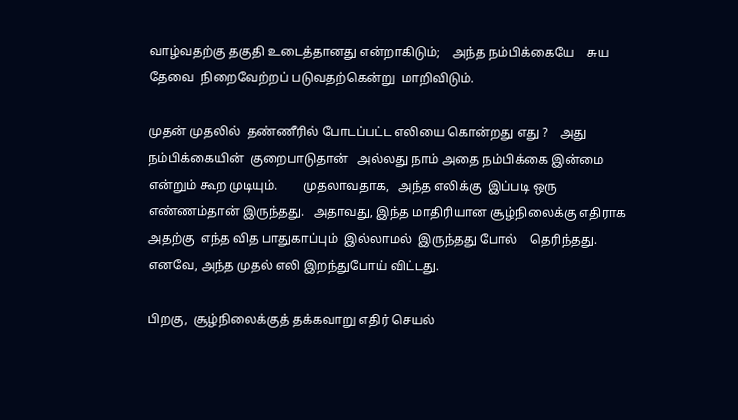வாழ்வதற்கு தகுதி உடைத்தானது என்றாகிடும்;    அந்த நம்பிக்கையே    சுய தேவை  நிறைவேற்றப் படுவதற்கென்று  மாறிவிடும்.

முதன் முதலில்  தண்ணீரில் போடப்பட்ட எலியை கொன்றது எது ?    அது நம்பிக்கையின்  குறைபாடுதான்   அல்லது நாம் அதை நம்பிக்கை இன்மை என்றும் கூற முடியும்.        முதலாவதாக,   அந்த எலிக்கு  இப்படி ஒரு எண்ணம்தான் இருந்தது.   அதாவது, இந்த மாதிரியான சூழ்நிலைக்கு எதிராக அதற்கு  எந்த வித பாதுகாப்பும்  இல்லாமல்  இருந்தது போல்    தெரிந்தது.    எனவே, அந்த முதல் எலி இறந்துபோய் விட்டது.

பிறகு,  சூழ்நிலைக்குத் தக்கவாறு எதிர் செயல்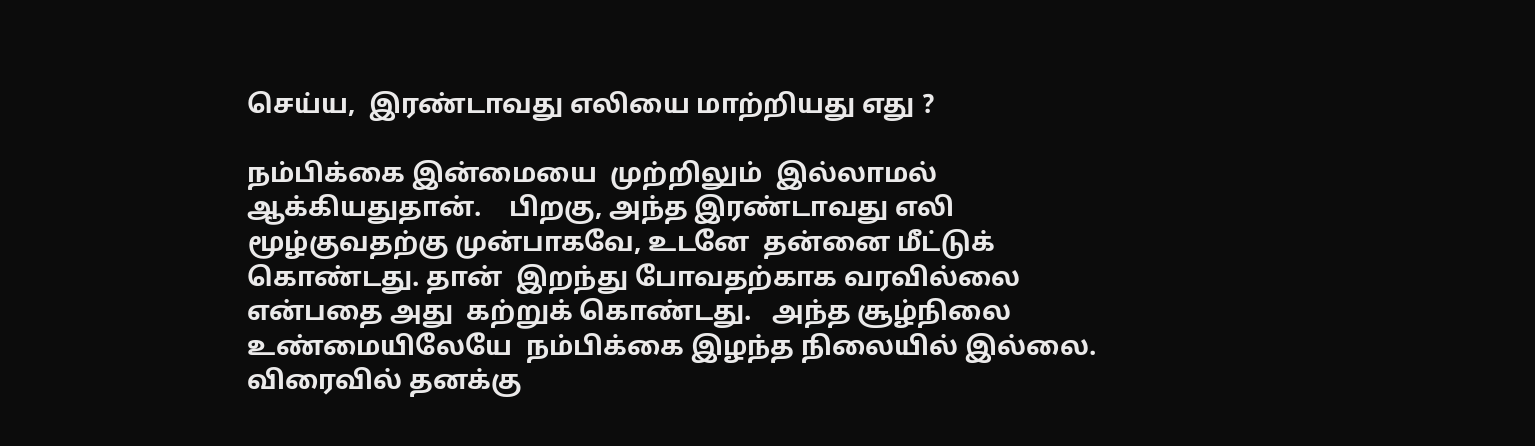செய்ய,  இரண்டாவது எலியை மாற்றியது எது ?

நம்பிக்கை இன்மையை  முற்றிலும்  இல்லாமல்  ஆக்கியதுதான்.    பிறகு, அந்த இரண்டாவது எலி  மூழ்குவதற்கு முன்பாகவே, உடனே  தன்னை மீட்டுக் கொண்டது. தான்  இறந்து போவதற்காக வரவில்லை  என்பதை அது  கற்றுக் கொண்டது.   அந்த சூழ்நிலை  உண்மையிலேயே  நம்பிக்கை இழந்த நிலையில் இல்லை.    விரைவில் தனக்கு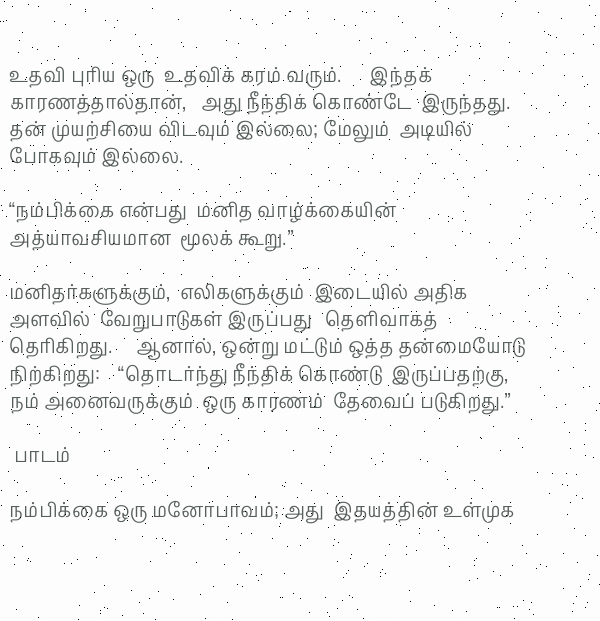உதவி புரிய ஒரு  உதவிக் கரம் வரும்.      இந்தக் காரணத்தால்தான்,   அது நீந்திக் கொண்டே  இருந்தது. தன் முயற்சியை விடவும் இல்லை; மேலும்  அடியில் போகவும் இல்லை.

“நம்பிக்கை என்பது  மனித வாழ்க்கையின் அத்யாவசியமான  மூலக் கூறு.”

மனிதர்களுக்கும்,  எலிகளுக்கும்  இடையில் அதிக அளவில்  வேறுபாடுகள் இருப்பது   தெளிவாகத் தெரிகிறது.     ஆனால், ஒன்று மட்டும் ஒத்த தன்மையோடு  நிற்கிறது:    “தொடர்ந்து நீந்திக் கொண்டு  இருப்பதற்கு, நம் அனைவருக்கும்  ஒரு காரணம்  தேவைப் படுகிறது.”

 பாடம்

நம்பிக்கை ஒரு மனோபாவம்; அது  இதயத்தின் உள்முக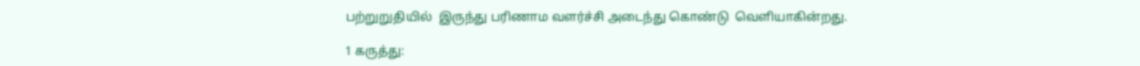பற்றுறுதியில்  இருந்து பரிணாம வளர்ச்சி அடைந்து கொண்டு  வெளியாகின்றது.

1 கருத்து: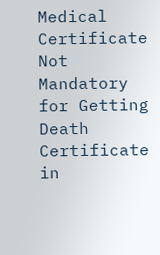Medical Certificate Not Mandatory for Getting Death Certificate in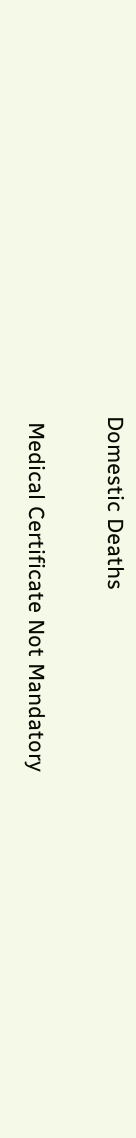Domestic Deaths

 Medical Certificate Not Mandatory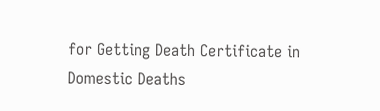for Getting Death Certificate in Domestic Deaths